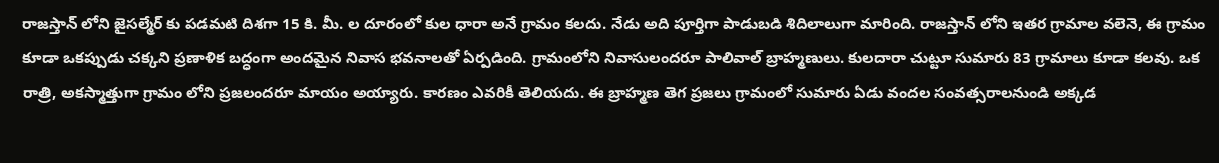రాజస్తాన్ లోని జైసల్మేర్ కు పడమటి దిశగా 15 కి. మీ. ల దూరంలో కుల ధారా అనే గ్రామం కలదు. నేడు అది పూర్తిగా పాడుబడి శిదిలాలుగా మారింది. రాజస్తాన్ లోని ఇతర గ్రామాల వలెనె, ఈ గ్రామం కూడా ఒకప్పుడు చక్కని ప్రణాళిక బద్ధంగా అందమైన నివాస భవనాలతో ఏర్పడింది. గ్రామంలోని నివాసులందరూ పాలివాల్ బ్రాహ్మణులు. కులదారా చుట్టూ సుమారు 83 గ్రామాలు కూడా కలవు. ఒక రాత్రి, అకస్మాత్తుగా గ్రామం లోని ప్రజలందరూ మాయం అయ్యారు. కారణం ఎవరికీ తెలియదు. ఈ బ్రాహ్మణ తెగ ప్రజలు గ్రామంలో సుమారు ఏడు వందల సంవత్సరాలనుండి అక్కడ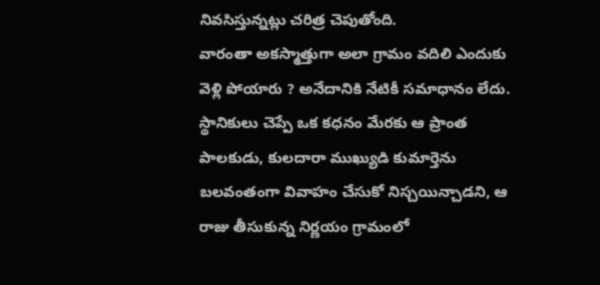నివసిస్తున్నట్లు చరిత్ర చెపుతోంది.
వారంతా అకస్మాత్తుగా అలా గ్రామం వదిలి ఎందుకు వెళ్లి పోయారు ? అనేదానికి నేటికీ సమాధానం లేదు. స్థానికులు చెప్పే ఒక కధనం మేరకు ఆ ప్రాంత పాలకుడు, కులదారా ముఖ్యుడి కుమార్తెను బలవంతంగా వివాహం చేసుకో నిస్చయిన్చాడని, ఆ రాజు తీసుకున్న నిర్ణయం గ్రామంలో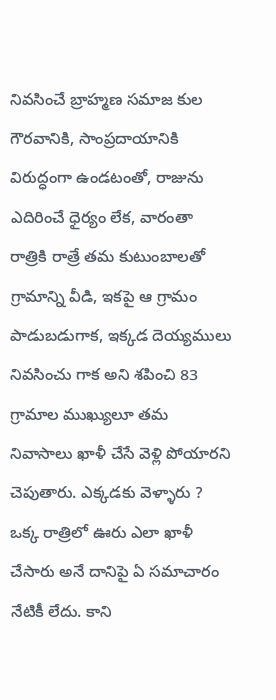నివసించే బ్రాహ్మణ సమాజ కుల గౌరవానికి, సాంప్రదాయానికి విరుద్ధంగా ఉండటంతో, రాజును ఎదిరించే ధైర్యం లేక, వారంతా రాత్రికి రాత్రే తమ కుటుంబాలతో గ్రామాన్ని వీడి, ఇకపై ఆ గ్రామం పాడుబడుగాక, ఇక్కడ దెయ్యములు నివసించు గాక అని శపించి 83 గ్రామాల ముఖ్యులూ తమ నివాసాలు ఖాళీ చేసే వెళ్లి పోయారని చెపుతారు. ఎక్కడకు వెళ్ళారు ? ఒక్క రాత్రిలో ఊరు ఎలా ఖాళీ చేసారు అనే దానిపై ఏ సమాచారం నేటికీ లేదు. కాని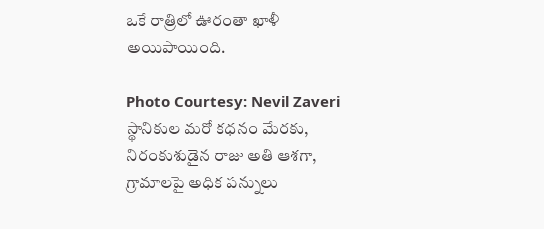ఒకే రాత్రిలో ఊరంతా ఖాళీ అయిపాయింది.

Photo Courtesy: Nevil Zaveri
స్థానికుల మరో కధనం మేరకు, నిరంకుశుడైన రాజు అతి ఆశగా, గ్రామాలపై అధిక పన్నులు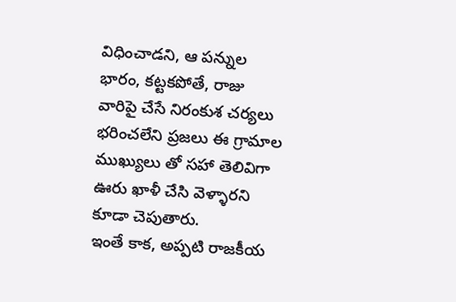విధించాడని, ఆ పన్నుల భారం, కట్టకపోతే, రాజు వారిపై చేసే నిరంకుశ చర్యలు భరించలేని ప్రజలు ఈ గ్రామాల ముఖ్యులు తో సహా తెలివిగా ఊరు ఖాళీ చేసి వెళ్ళారని కూడా చెపుతారు.
ఇంతే కాక, అప్పటి రాజకీయ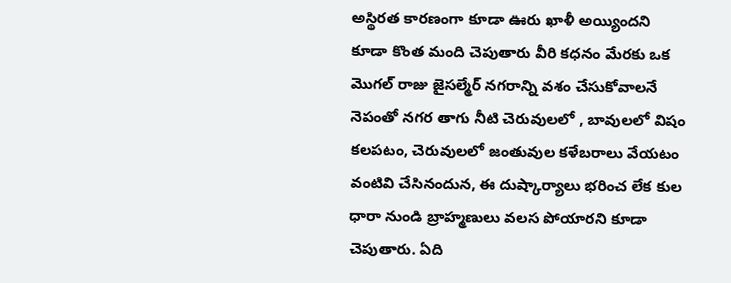అస్థిరత కారణంగా కూడా ఊరు ఖాళీ అయ్యిందని కూడా కొంత మంది చెపుతారు వీరి కధనం మేరకు ఒక మొగల్ రాజు జైసల్మేర్ నగరాన్ని వశం చేసుకోవాలనే నెపంతో నగర తాగు నీటి చెరువులలో , బావులలో విషం కలపటం, చెరువులలో జంతువుల కళేబరాలు వేయటం వంటివి చేసినందున, ఈ దుష్కార్యాలు భరించ లేక కుల ధారా నుండి బ్రాహ్మణులు వలస పోయారని కూడా చెపుతారు. ఏది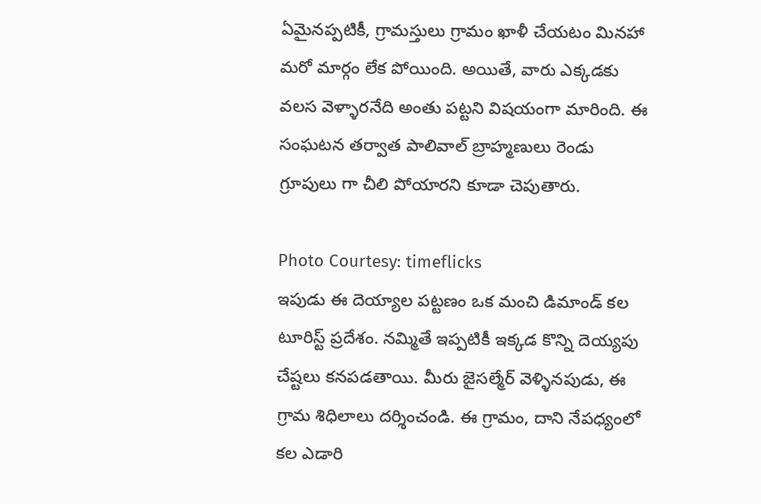ఏమైనప్పటికీ, గ్రామస్తులు గ్రామం ఖాళీ చేయటం మినహా మరో మార్గం లేక పోయింది. అయితే, వారు ఎక్కడకు వలస వెళ్ళారనేది అంతు పట్టని విషయంగా మారింది. ఈ సంఘటన తర్వాత పాలివాల్ బ్రాహ్మణులు రెండు గ్రూపులు గా చీలి పోయారని కూడా చెపుతారు.

Photo Courtesy: timeflicks
ఇపుడు ఈ దెయ్యాల పట్టణం ఒక మంచి డిమాండ్ కల టూరిస్ట్ ప్రదేశం. నమ్మితే ఇప్పటికీ ఇక్కడ కొన్ని దెయ్యపు చేష్టలు కనపడతాయి. మీరు జైసల్మేర్ వెళ్ళినపుడు, ఈ గ్రామ శిధిలాలు దర్శించండి. ఈ గ్రామం, దాని నేపధ్యంలో కల ఎడారి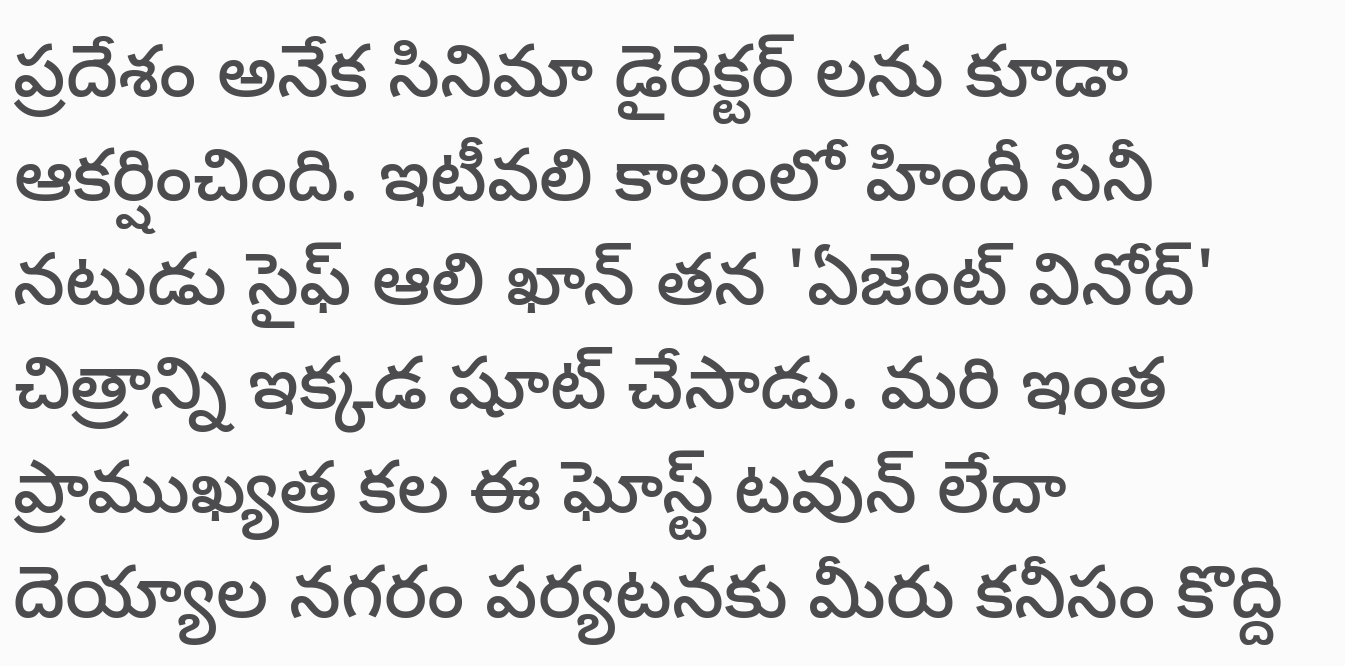ప్రదేశం అనేక సినిమా డైరెక్టర్ లను కూడా ఆకర్షించింది. ఇటీవలి కాలంలో హిందీ సినీ నటుడు సైఫ్ ఆలి ఖాన్ తన 'ఏజెంట్ వినోద్' చిత్రాన్ని ఇక్కడ షూట్ చేసాడు. మరి ఇంత ప్రాముఖ్యత కల ఈ ఘోస్ట్ టవున్ లేదా దెయ్యాల నగరం పర్యటనకు మీరు కనీసం కొద్ది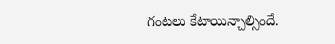గంటలు కేటాయిన్చాల్సిందే.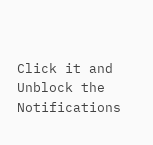Click it and Unblock the Notifications